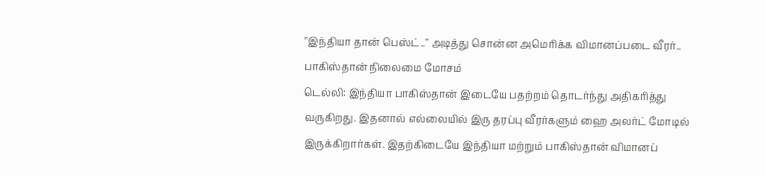"இந்தியா தான் பெஸ்ட்.." அடித்து சொன்ன அமெரிக்க விமானப்படை வீரர்.. பாகிஸ்தான் நிலைமை மோசம்
டெல்லி: இந்தியா பாகிஸ்தான் இடையே பதற்றம் தொடர்ந்து அதிகரித்து வருகிறது. இதனால் எல்லையில் இரு தரப்பு வீரர்களும் ஹை அலர்ட் மோடில் இருக்கிறார்கள். இதற்கிடையே இந்தியா மற்றும் பாகிஸ்தான் விமானப்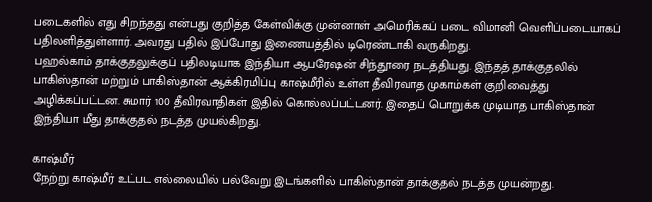படைகளில் எது சிறந்தது என்பது குறித்த கேள்விக்கு முன்னாள் அமெரிக்கப் படை விமானி வெளிப்படையாகப் பதிலளித்துள்ளார். அவரது பதில் இப்போது இணையத்தில் டிரெண்டாகி வருகிறது.
பஹல்காம் தாக்குதலுக்குப் பதிலடியாக இந்தியா ஆபரேஷன் சிந்தூரை நடத்தியது. இந்தத் தாக்குதலில் பாகிஸ்தான் மற்றும் பாகிஸ்தான் ஆக்கிரமிப்பு காஷ்மீரில் உள்ள தீவிரவாத முகாம்கள் குறிவைத்து அழிக்கப்பட்டன. சுமார் 100 தீவிரவாதிகள் இதில் கொல்லப்பட்டனர். இதைப் பொறுக்க முடியாத பாகிஸ்தான் இந்தியா மீது தாக்குதல் நடத்த முயல்கிறது.

காஷ்மீர்
நேற்று காஷ்மீர் உட்பட எல்லையில் பல்வேறு இடங்களில் பாகிஸ்தான் தாக்குதல் நடத்த முயன்றது.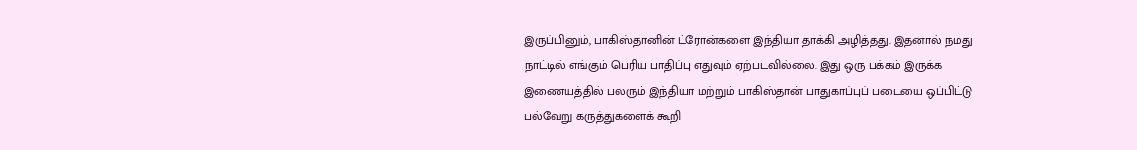இருப்பினும், பாகிஸ்தானின் ட்ரோன்களை இந்தியா தாக்கி அழித்தது. இதனால் நமது நாட்டில் எங்கும் பெரிய பாதிப்பு எதுவும் ஏற்படவில்லை. இது ஒரு பக்கம் இருக்க இணையத்தில் பலரும் இந்தியா மற்றும் பாகிஸ்தான் பாதுகாப்புப் படையை ஒப்பிட்டு பல்வேறு கருத்துகளைக் கூறி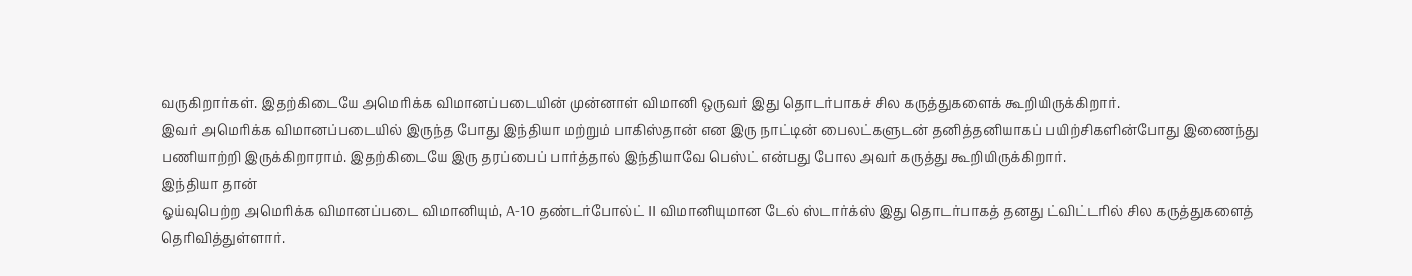வருகிறார்கள். இதற்கிடையே அமெரிக்க விமானப்படையின் முன்னாள் விமானி ஒருவர் இது தொடர்பாகச் சில கருத்துகளைக் கூறியிருக்கிறார்.
இவர் அமெரிக்க விமானப்படையில் இருந்த போது இந்தியா மற்றும் பாகிஸ்தான் என இரு நாட்டின் பைலட்களுடன் தனித்தனியாகப் பயிற்சிகளின்போது இணைந்து பணியாற்றி இருக்கிறாராம். இதற்கிடையே இரு தரப்பைப் பார்த்தால் இந்தியாவே பெஸ்ட் என்பது போல அவர் கருத்து கூறியிருக்கிறார்.
இந்தியா தான்
ஓய்வுபெற்ற அமெரிக்க விமானப்படை விமானியும், A-10 தண்டர்போல்ட் II விமானியுமான டேல் ஸ்டார்க்ஸ் இது தொடர்பாகத் தனது ட்விட்டரில் சில கருத்துகளைத் தெரிவித்துள்ளார்.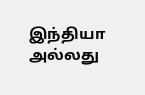இந்தியா அல்லது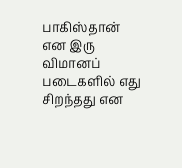பாகிஸ்தான் என இரு விமானப் படைகளில் எது சிறந்தது என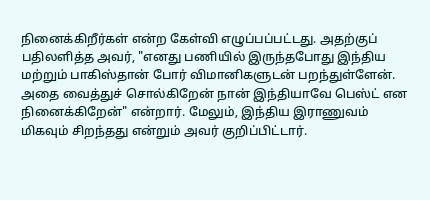நினைக்கிறீர்கள் என்ற கேள்வி எழுப்பப்பட்டது. அதற்குப் பதிலளித்த அவர், "எனது பணியில் இருந்தபோது இந்திய மற்றும் பாகிஸ்தான் போர் விமானிகளுடன் பறந்துள்ளேன். அதை வைத்துச் சொல்கிறேன் நான் இந்தியாவே பெஸ்ட் என நினைக்கிறேன்" என்றார். மேலும், இந்திய இராணுவம் மிகவும் சிறந்தது என்றும் அவர் குறிப்பிட்டார்.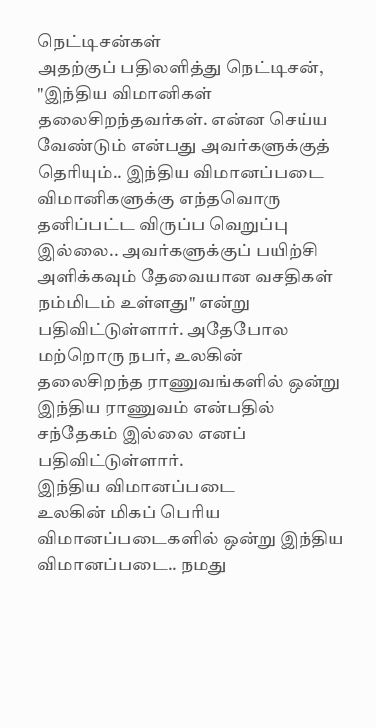நெட்டிசன்கள்
அதற்குப் பதிலளித்து நெட்டிசன், "இந்திய விமானிகள் தலைசிறந்தவர்கள். என்ன செய்ய வேண்டும் என்பது அவர்களுக்குத் தெரியும்.. இந்திய விமானப்படை விமானிகளுக்கு எந்தவொரு தனிப்பட்ட விருப்ப வெறுப்பு இல்லை.. அவர்களுக்குப் பயிற்சி அளிக்கவும் தேவையான வசதிகள் நம்மிடம் உள்ளது" என்று பதிவிட்டுள்ளார். அதேபோல மற்றொரு நபர், உலகின் தலைசிறந்த ராணுவங்களில் ஒன்று இந்திய ராணுவம் என்பதில் சந்தேகம் இல்லை எனப் பதிவிட்டுள்ளார்.
இந்திய விமானப்படை
உலகின் மிகப் பெரிய விமானப்படைகளில் ஒன்று இந்திய விமானப்படை.. நமது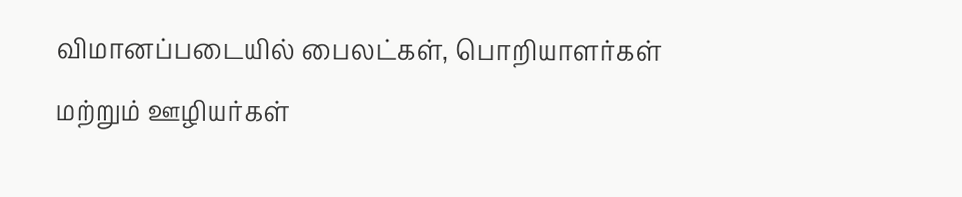விமானப்படையில் பைலட்கள், பொறியாளர்கள் மற்றும் ஊழியர்கள்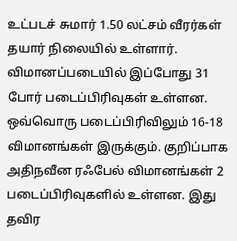உட்படச் சுமார் 1.50 லட்சம் வீரர்கள் தயார் நிலையில் உள்ளார். விமானப்படையில் இப்போது 31 போர் படைப்பிரிவுகள் உள்ளன. ஒவ்வொரு படைப்பிரிவிலும் 16-18 விமானங்கள் இருக்கும். குறிப்பாக அதிநவீன ரஃபேல் விமானங்கள் 2 படைப்பிரிவுகளில் உள்ளன. இது தவிர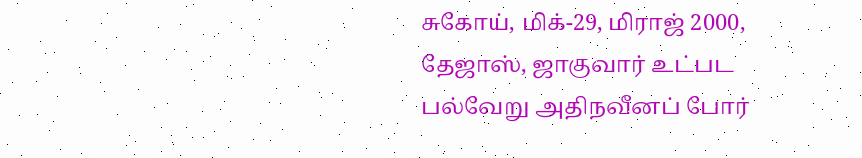சுகோய், மிக்-29, மிராஜ் 2000, தேஜாஸ், ஜாகுவார் உட்பட பல்வேறு அதிநவீனப் போர்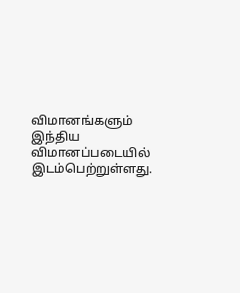விமானங்களும் இந்திய விமானப்படையில் இடம்பெற்றுள்ளது.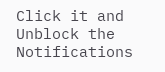Click it and Unblock the Notifications